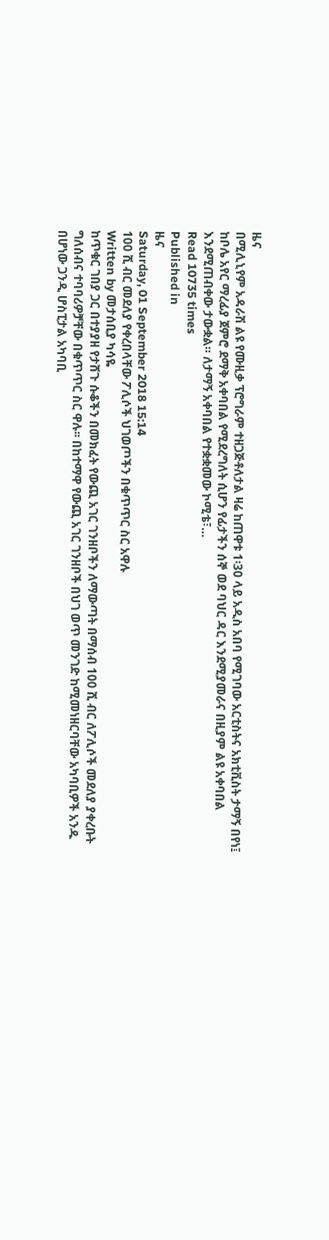ዜና
በሚሊኒየም አዳራሽ ልዩ የሙዚቃ ፕሮግራም ተዘጋጅቶለታል ዛሬ ከጠዋቱ 1፡30 ላይ አዲስ አበባ የሚገባው አርቲስትና አክቲቪስት ታማኝ በየነ፤ ከቦሌ አየር ማረፊያ ጀምሮ ደማቅ አቀባበል የሚደረግለት ሲሆን የፊታችን ሰኞ ወደ ባህር ዳር እንደሚያመራና በዚያም ልዩ አቀባበል እንደሚጠብቀው ታውቋል። ለታማኝ አቀባበል የተቋቋመው ኮሚቴ፣…
Read 10735 times
Published in
ዜና
Saturday, 01 September 2018 15:14
100 ሺ ብር መደለያ የቀረበላቸው ፖሊሶች ህገወጦችን በቁጥጥር ስር አዋሉ
Written by መታሰቢያ ካሳዬ
ከጥቁር ገበያ ጋር በተያያዘ የታሸጉ ሱቆችን በመክፈት የውጪ አገር ገንዘቦችን ለማውጣት በማሰብ 100 ሺ ብር ለፖሊሶች መደለያ ያቀረቡት ግለሰብና ተባባሪዎቻቸው በቁጥጥር ስር ዋሉ፡፡ በከተማዋ የውጪ አገር ገንዘቦች በህገ ወጥ መንገድ ከሚመነዘርባቸው አካባቢዎች አንዱ በሆነው ጋንዲ ሆስፒታል አካባቢ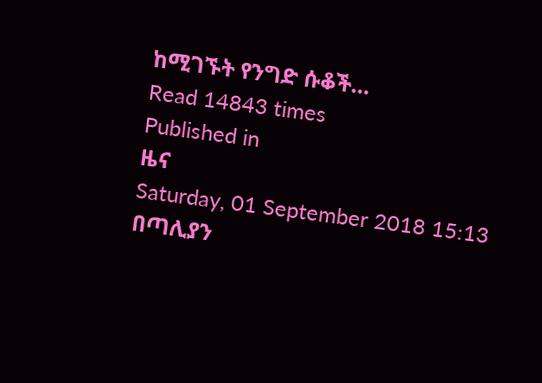ከሚገኙት የንግድ ሱቆች…
Read 14843 times
Published in
ዜና
Saturday, 01 September 2018 15:13
በጣሊያን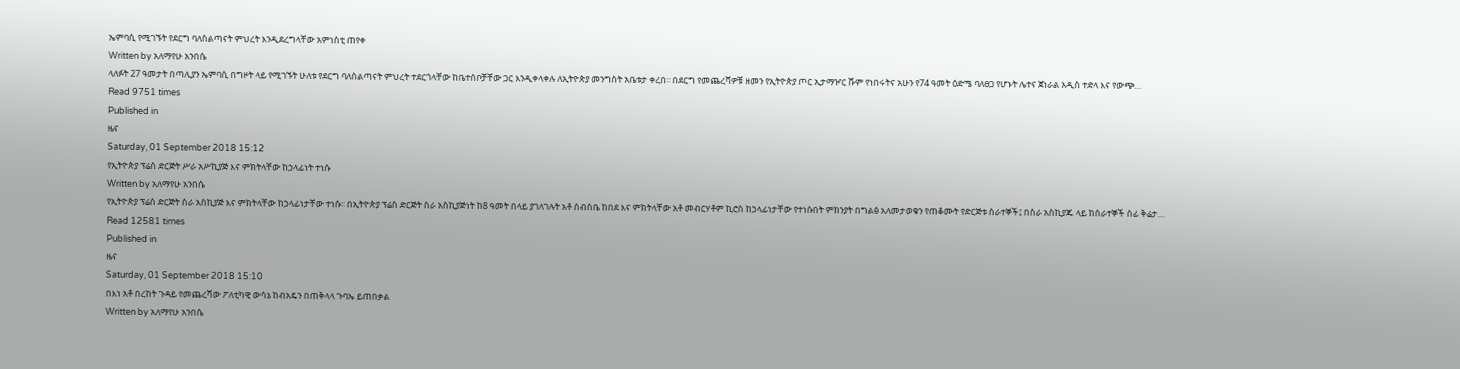ኤምባሲ የሚገኙት የደርግ ባለስልጣናት ምህረት እንዲደረግላቸው አምነስቲ ጠየቀ
Written by አለማየሁ አንበሴ
ላለፉት 27 ዓመታት በጣሊያን ኤምባሲ በግዞት ላይ የሚገኙት ሁለቱ የደርግ ባለስልጣናት ምህረት ተደርጎላቸው ከቤተሰቦቻቸው ጋር እንዲቀላቀሉ ለኢትዮጵያ መንግስት አቤቱታ ቀረበ፡፡ በደርግ የመጨረሻዎቹ ዘመን የኢትዮጵያ ጦር ኢታማዦር ሹም የነበሩትና አሁን የ74 ዓመት ዕድሜ ባለፀጋ የሆኑት ሌተና ጀነራል አዲስ ተድላ እና የውጭ…
Read 9751 times
Published in
ዜና
Saturday, 01 September 2018 15:12
የኢትዮጵያ ፕሬስ ድርጅት ሥራ አሥኪያጅ እና ምክትላቸው ከኃላፊነት ተነሱ
Written by አለማየሁ አንበሴ
የኢትዮጵያ ፕሬስ ድርጅት ስራ አስኪያጅ እና ምክትላቸው ከኃላፊነታቸው ተነሱ፡፡ በኢትዮጵያ ፕሬስ ድርጅት ስራ አስኪያጅነት ከ8 ዓመት በላይ ያገለገሉት አቶ ሰብስቤ ከበደ እና ምክትላቸው አቶ መብርሃቶም ኪሮስ ከኃላፊነታቸው የተነሱበት ምክንያት በግልፅ አለመታወቁን የጠቆሙት የድርጅቱ ሰራተኞች፤ በስራ አስኪያጁ ላይ ከሰራተኞች ሰፊ ቅሬታ…
Read 12581 times
Published in
ዜና
Saturday, 01 September 2018 15:10
በእነ አቶ በረከት ጉዳይ የመጨረሻው ፖለቲካዊ ውሳኔ ከብአዴን በጠቅላላ ጉባኤ ይጠበቃል
Written by አለማየሁ አንበሴ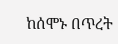ከሰሞኑ በጥረት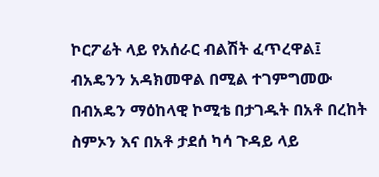ኮርፖሬት ላይ የአሰራር ብልሽት ፈጥረዋል፤ ብአዴንን አዳክመዋል በሚል ተገምግመው በብአዴን ማዕከላዊ ኮሚቴ በታገዱት በአቶ በረከት ስምኦን እና በአቶ ታደሰ ካሳ ጉዳይ ላይ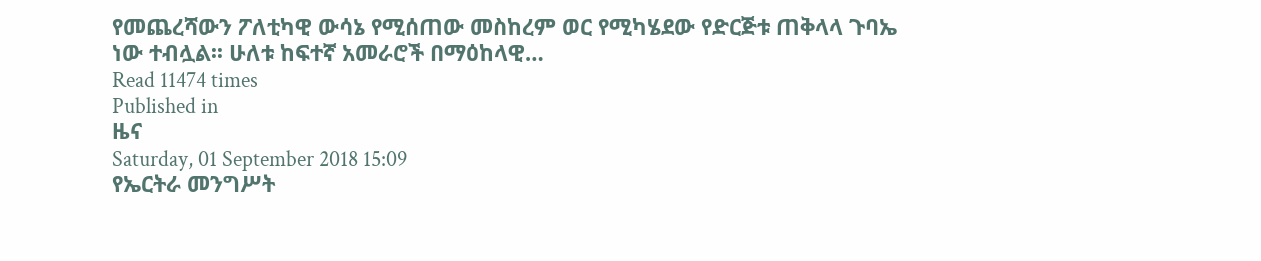የመጨረሻውን ፖለቲካዊ ውሳኔ የሚሰጠው መስከረም ወር የሚካሄደው የድርጅቱ ጠቅላላ ጉባኤ ነው ተብሏል፡፡ ሁለቱ ከፍተኛ አመራሮች በማዕከላዊ…
Read 11474 times
Published in
ዜና
Saturday, 01 September 2018 15:09
የኤርትራ መንግሥት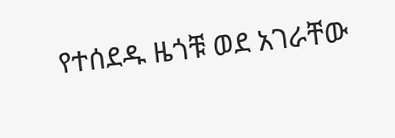የተሰደዱ ዜጎቹ ወደ አገራቸው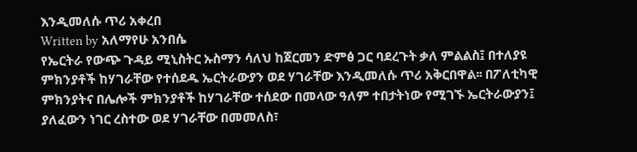እንዲመለሱ ጥሪ አቀረበ
Written by አለማየሁ አንበሴ
የኤርትራ የውጭ ጉዳይ ሚኒስትር ኡስማን ሳለህ ከጀርመን ድምፅ ጋር ባደረጉት ቃለ ምልልስ፤ በተለያዩ ምክንያቶች ከሃገራቸው የተሰደዱ ኤርትራውያን ወደ ሃገራቸው እንዲመለሱ ጥሪ አቅርበዋል፡፡ በፖለቲካዊ ምክንያትና በሌሎች ምክንያቶች ከሃገራቸው ተሰደው በመላው ዓለም ተበታትነው የሚገኙ ኤርትራውያን፤ ያለፈውን ነገር ረስተው ወደ ሃገራቸው በመመለስ፣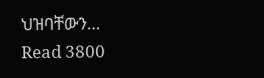ህዝባቸውን…
Read 3800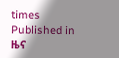times
Published in
ዜና